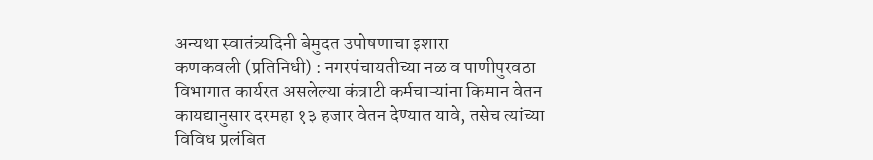अन्यथा स्वातंत्र्यदिनी बेमुदत उपोषणाचा इशारा
कणकवली (प्रतिनिधी) : नगरपंचायतीच्या नळ व पाणीपुरवठा विभागात कार्यरत असलेल्या कंत्राटी कर्मचाऱ्यांना किमान वेतन कायद्यानुसार दरमहा १३ हजार वेतन देण्यात यावे, तसेच त्यांच्या विविध प्रलंबित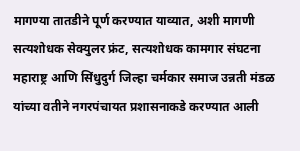मागण्या तातडीने पूर्ण करण्यात याव्यात, अशी मागणी सत्यशोधक सेक्युलर फ्रंट, सत्यशोधक कामगार संघटना महाराष्ट्र आणि सिंधुदुर्ग जिल्हा चर्मकार समाज उन्नती मंडळ यांच्या वतीने नगरपंचायत प्रशासनाकडे करण्यात आली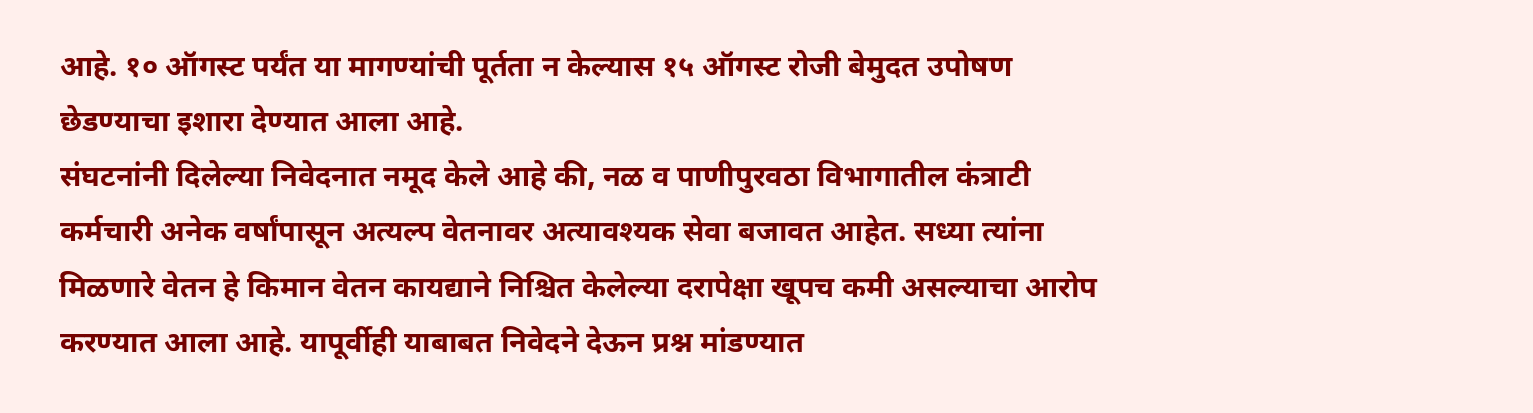आहे. १० ऑगस्ट पर्यंत या मागण्यांची पूर्तता न केल्यास १५ ऑगस्ट रोजी बेमुदत उपोषण छेडण्याचा इशारा देण्यात आला आहे.
संघटनांनी दिलेल्या निवेदनात नमूद केले आहे की, नळ व पाणीपुरवठा विभागातील कंत्राटी कर्मचारी अनेक वर्षांपासून अत्यल्प वेतनावर अत्यावश्यक सेवा बजावत आहेत. सध्या त्यांना मिळणारे वेतन हे किमान वेतन कायद्याने निश्चित केलेल्या दरापेक्षा खूपच कमी असल्याचा आरोप करण्यात आला आहे. यापूर्वीही याबाबत निवेदने देऊन प्रश्न मांडण्यात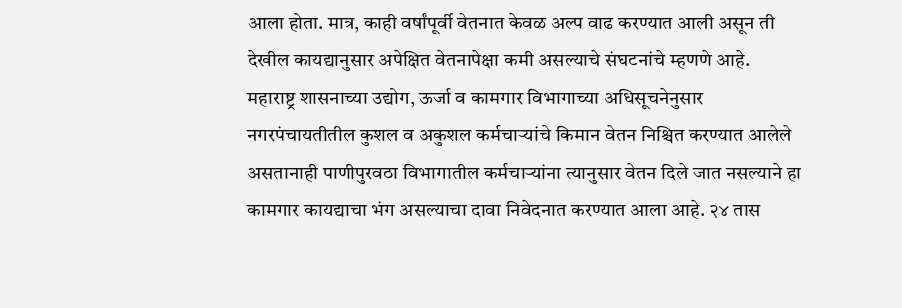आला होता. मात्र, काही वर्षांपूर्वी वेतनात केवळ अल्प वाढ करण्यात आली असून ती देखील कायद्यानुसार अपेक्षित वेतनापेक्षा कमी असल्याचे संघटनांचे म्हणणे आहे.
महाराष्ट्र शासनाच्या उद्योग, ऊर्जा व कामगार विभागाच्या अधिसूचनेनुसार नगरपंचायतीतील कुशल व अकुशल कर्मचाऱ्यांचे किमान वेतन निश्चित करण्यात आलेले असतानाही पाणीपुरवठा विभागातील कर्मचाऱ्यांना त्यानुसार वेतन दिले जात नसल्याने हा कामगार कायद्याचा भंग असल्याचा दावा निवेदनात करण्यात आला आहे. २४ तास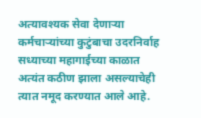अत्यावश्यक सेवा देणाऱ्या कर्मचाऱ्यांच्या कुटुंबाचा उदरनिर्वाह सध्याच्या महागाईच्या काळात अत्यंत कठीण झाला असल्याचेही त्यात नमूद करण्यात आले आहे.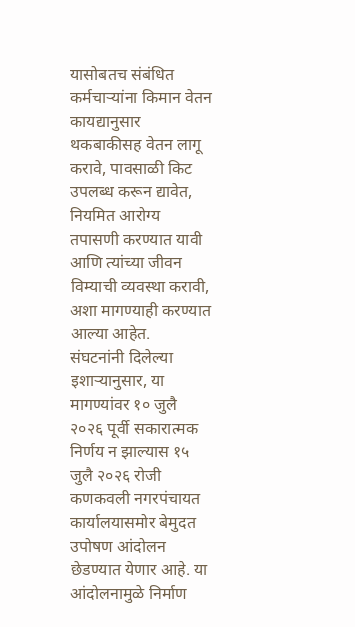यासोबतच संबंधित कर्मचाऱ्यांना किमान वेतन कायद्यानुसार थकबाकीसह वेतन लागू करावे, पावसाळी किट उपलब्ध करून द्यावेत, नियमित आरोग्य तपासणी करण्यात यावी आणि त्यांच्या जीवन विम्याची व्यवस्था करावी, अशा मागण्याही करण्यात आल्या आहेत.
संघटनांनी दिलेल्या इशाऱ्यानुसार, या मागण्यांवर १० जुलै २०२६ पूर्वी सकारात्मक निर्णय न झाल्यास १५ जुलै २०२६ रोजी कणकवली नगरपंचायत कार्यालयासमोर बेमुदत उपोषण आंदोलन छेडण्यात येणार आहे. या आंदोलनामुळे निर्माण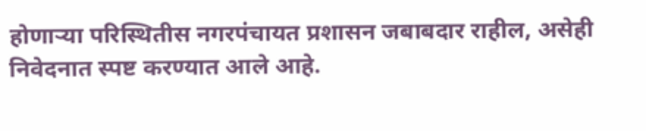होणाऱ्या परिस्थितीस नगरपंचायत प्रशासन जबाबदार राहील, असेही निवेदनात स्पष्ट करण्यात आले आहे.